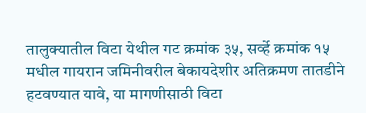तालुक्यातील विटा येथील गट क्रमांक ३५, सर्व्हे क्रमांक १५ मधील गायरान जमिनीवरील बेकायदेशीर अतिक्रमण तातडीने हटवण्यात यावे, या मागणीसाठी विटा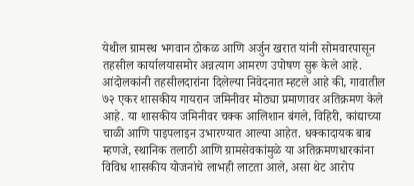येथील ग्रामस्थ भगवान ठोकळ आणि अर्जुन खरात यांनी सोमवारपासून तहसील कार्यालयासमोर अन्नत्याग आमरण उपोषण सुरू केले आहे. आंदोलकांनी तहसीलदारांना दिलेल्या निवेदनात म्हटले आहे की, गावातील ७२ एकर शासकीय गायरान जमिनीवर मोठ्या प्रमाणावर अतिक्रमण केले आहे. या शासकीय जमिनीवर चक्क आलिशान बंगले, विहिरी, कांद्याच्या चाळी आणि पाइपलाइन उभारण्यात आल्या आहेत. धक्कादायक बाब म्हणजे, स्थानिक तलाठी आणि ग्रामसेवकांमुळे या अतिक्रमणधारकांना विविध शासकीय योजनांचे लाभही लाटता आले, असा थेट आरोप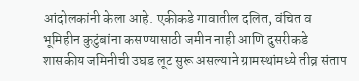आंदोलकांनी केला आहे. एकीकडे गावातील दलित, वंचित व भूमिहीन कुटुंबांना कसण्यासाठी जमीन नाही आणि दुसरीकडे शासकीय जमिनीची उघड लूट सुरू असल्याने ग्रामस्थांमध्ये तीव्र संताप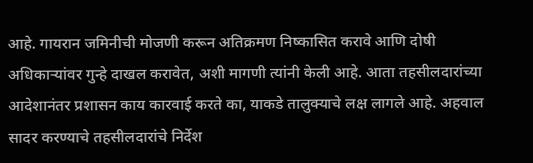आहे. गायरान जमिनीची मोजणी करून अतिक्रमण निष्कासित करावे आणि दोषी अधिकाऱ्यांवर गुन्हे दाखल करावेत, अशी मागणी त्यांनी केली आहे. आता तहसीलदारांच्या आदेशानंतर प्रशासन काय कारवाई करते का, याकडे तालुक्याचे लक्ष लागले आहे. अहवाल सादर करण्याचे तहसीलदारांचे निर्देश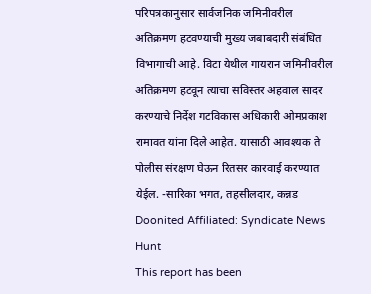परिपत्रकानुसार सार्वजनिक जमिनीवरील अतिक्रमण हटवण्याची मुख्य जबाबदारी संबंधित विभागाची आहे. विटा येथील गायरान जमिनीवरील अतिक्रमण हटवून त्याचा सविस्तर अहवाल सादर करण्याचे निर्देश गटविकास अधिकारी ओमप्रकाश रामावत यांना दिले आहेत. यासाठी आवश्यक ते पोलीस संरक्षण घेऊन रितसर कारवाई करण्यात येईल. -सारिका भगत, तहसीलदार, कन्नड
Doonited Affiliated: Syndicate News Hunt
This report has been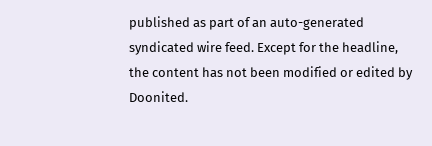published as part of an auto-generated syndicated wire feed. Except for the headline, the content has not been modified or edited by Doonited.